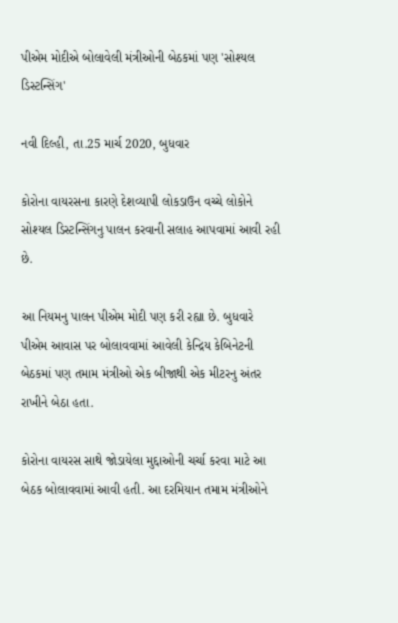પીએમ મોદીએ બોલાવેલી મંત્રીઓની બેઠકમાં પણ 'સોશ્યલ ડિસ્ટન્સિંગ'

નવી દિલ્હી, તા.25 માર્ચ 2020, બુધવાર

કોરોના વાયરસના કારણે દેશવ્યાપી લોકડાઉન વચ્ચે લોકોને સોશ્યલ ડિસ્ટન્સિંગનુ પાલન કરવાની સલાહ આપવામાં આવી રહી છે.

આ નિયમનુ પાલન પીએમ મોદી પણ કરી રહ્યા છે. બુધવારે પીએમ આવાસ પર બોલાવવામાં આવેલી કેન્દ્રિય કેબિનેટની બેઠકમાં પણ તમામ મંત્રીઓ એક બીજાથી એક મીટરનુ અંતર રાખીને બેઠા હતા.

કોરોના વાયરસ સાથે જોડાયેલા મુદ્દાઓની ચર્ચા કરવા માટે આ બેઠક બોલાવવામાં આવી હતી. આ દરમિયાન તમામ મંત્રીઓને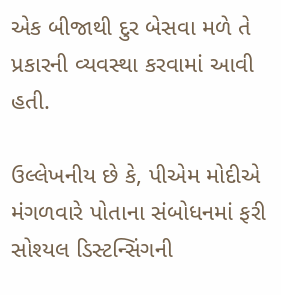એક બીજાથી દુર બેસવા મળે તે પ્રકારની વ્યવસ્થા કરવામાં આવી હતી.

ઉલ્લેખનીય છે કે, પીએમ મોદીએ મંગળવારે પોતાના સંબોધનમાં ફરી સોશ્યલ ડિસ્ટન્સિંગની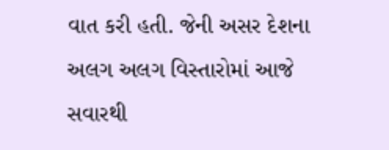વાત કરી હતી. જેની અસર દેશના અલગ અલગ વિસ્તારોમાં આજે સવારથી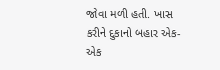જોવા મળી હતી. ખાસ કરીને દુકાનો બહાર એક-એક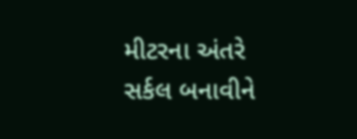મીટરના અંતરે સર્કલ બનાવીને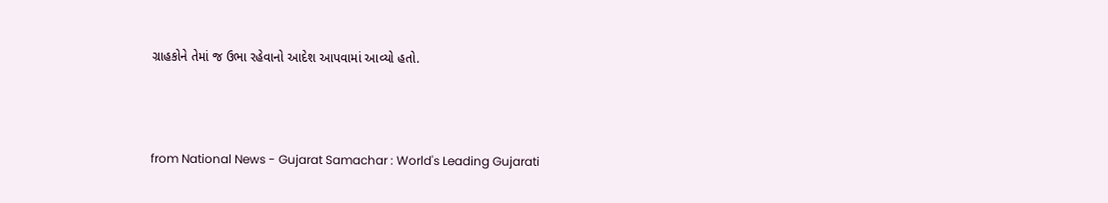ગ્રાહકોને તેમાં જ ઉભા રહેવાનો આદેશ આપવામાં આવ્યો હતો.




from National News - Gujarat Samachar : World's Leading Gujarati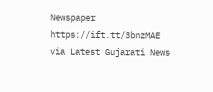Newspaper https://ift.tt/3bnzMAE
via Latest Gujarati News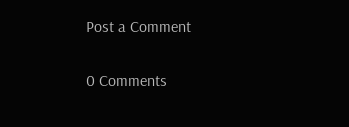Post a Comment

0 Comments